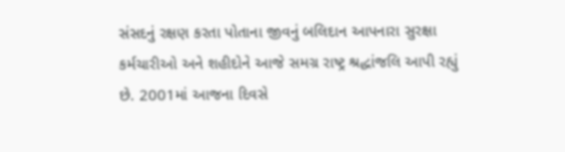સંસદનું રક્ષણ કરતા પોતાના જીવનું બલિદાન આપનારા સુરક્ષા કર્મચારીઓ અને શહીદોને આજે સમગ્ર રાષ્ટ્ર શ્રદ્ધાંજલિ આપી રહ્યું છે. 2001માં આજના દિવસે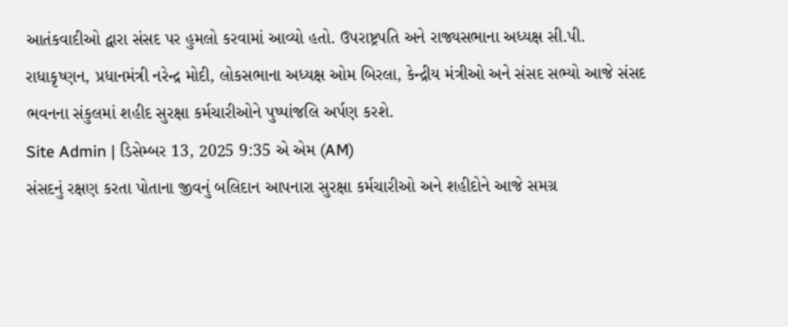આતંકવાદીઓ દ્વારા સંસદ પર હુમલો કરવામાં આવ્યો હતો. ઉપરાષ્ટ્રપતિ અને રાજ્યસભાના અધ્યક્ષ સી.પી. રાધાકૃષ્ણન, પ્રધાનમંત્રી નરેન્દ્ર મોદી, લોકસભાના અધ્યક્ષ ઓમ બિરલા, કેન્દ્રીય મંત્રીઓ અને સંસદ સભ્યો આજે સંસદ ભવનના સંકુલમાં શહીદ સુરક્ષા કર્મચારીઓને પુષ્પાંજલિ અર્પણ કરશે.
Site Admin | ડિસેમ્બર 13, 2025 9:35 એ એમ (AM)
સંસદનું રક્ષણ કરતા પોતાના જીવનું બલિદાન આપનારા સુરક્ષા કર્મચારીઓ અને શહીદોને આજે સમગ્ર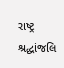રાષ્ટ્ર શ્રદ્ધાંજલિ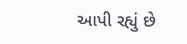આપી રહ્યું છે